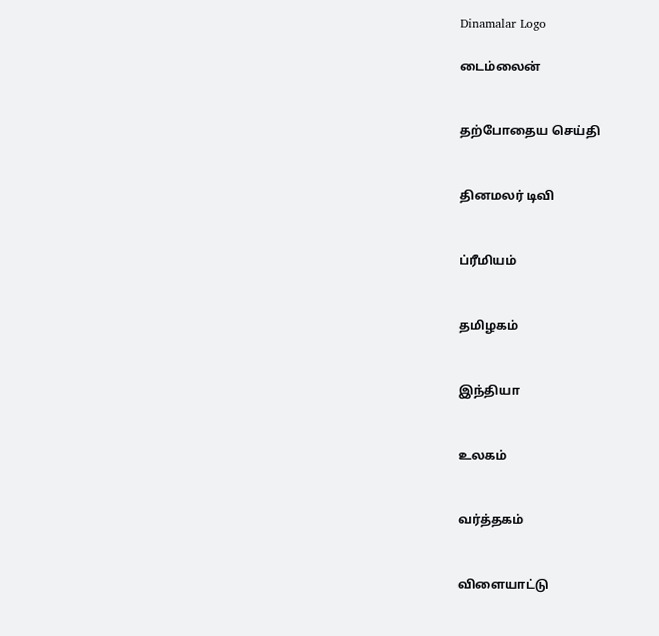Dinamalar Logo

டைம்லைன்


தற்போதைய செய்தி


தினமலர் டிவி


ப்ரீமியம்


தமிழகம்


இந்தியா


உலகம்


வர்த்தகம்


விளையாட்டு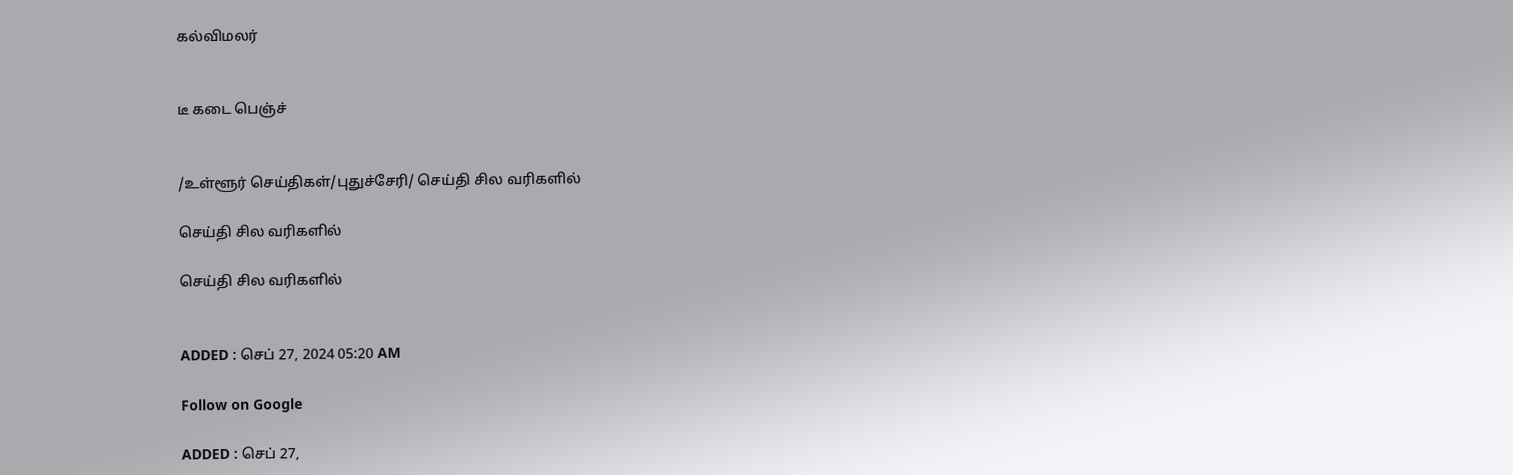கல்விமலர்


டீ கடை பெஞ்ச்


/உள்ளூர் செய்திகள்/புதுச்சேரி/ செய்தி சில வரிகளில்

செய்தி சில வரிகளில்

செய்தி சில வரிகளில்


ADDED : செப் 27, 2024 05:20 AM

Follow on Google

ADDED : செப் 27,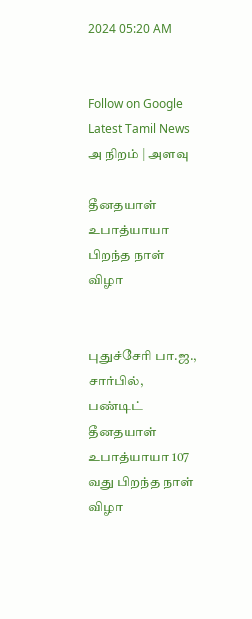2024 05:20 AM


Follow on Google
Latest Tamil News
அ நிறம் | அளவு

தீனதயாள் உபாத்யாயா பிறந்த நாள் விழா


புதுச்சேரி பா.ஜ., சார்பில், பண்டிட் தீனதயாள் உபாத்யாயா 107 வது பிறந்த நாள் விழா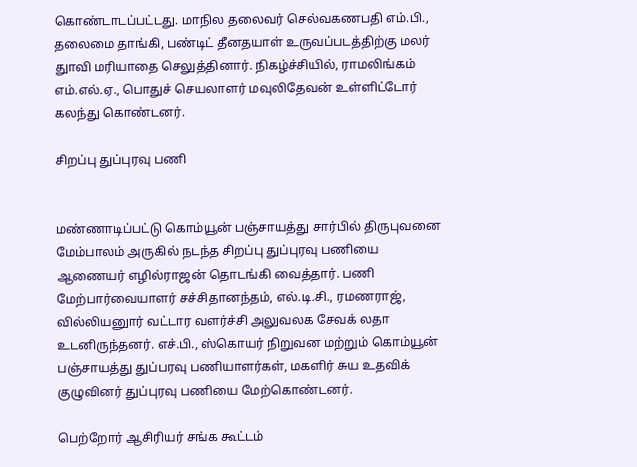கொண்டாடப்பட்டது. மாநில தலைவர் செல்வகணபதி எம்.பி., தலைமை தாங்கி, பண்டிட் தீனதயாள் உருவப்படத்திற்கு மலர் துாவி மரியாதை செலுத்தினார். நிகழ்ச்சியில், ராமலிங்கம் எம்.எல்.ஏ., பொதுச் செயலாளர் மவுலிதேவன் உள்ளிட்டோர் கலந்து கொண்டனர்.

சிறப்பு துப்புரவு பணி


மண்ணாடிப்பட்டு கொம்யூன் பஞ்சாயத்து சார்பில் திருபுவனை மேம்பாலம் அருகில் நடந்த சிறப்பு துப்புரவு பணியை ஆணையர் எழில்ராஜன் தொடங்கி வைத்தார். பணி மேற்பார்வையாளர் சச்சிதானந்தம், எல்.டி.சி., ரமணராஜ், வில்லியனுார் வட்டார வளர்ச்சி அலுவலக சேவக் லதா உடனிருந்தனர். எச்.பி., ஸ்கொயர் நிறுவன மற்றும் கொம்யூன் பஞ்சாயத்து துப்பரவு பணியாளர்கள், மகளிர் சுய உதவிக் குழுவினர் துப்புரவு பணியை மேற்கொண்டனர்.

பெற்றோர் ஆசிரியர் சங்க கூட்டம்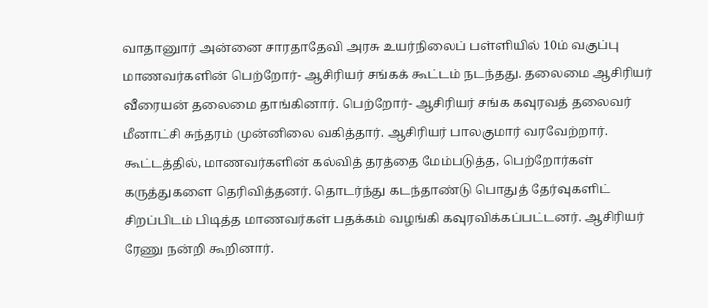வாதானுார் அன்னை சாரதாதேவி அரசு உயர்நிலைப் பள்ளியில் 10ம் வகுப்பு மாணவர்களின் பெற்றோர்- ஆசிரியர் சங்கக் கூட்டம் நடந்தது. தலைமை ஆசிரியர் வீரையன் தலைமை தாங்கினார். பெற்றோர்- ஆசிரியர் சங்க கவுரவத் தலைவர் மீனாட்சி சுந்தரம் முன்னிலை வகித்தார். ஆசிரியர் பாலகுமார் வரவேற்றார். கூட்டத்தில், மாணவர்களின் கல்வித் தரத்தை மேம்படுத்த, பெற்றோர்கள் கருத்துகளை தெரிவித்தனர். தொடர்ந்து கடந்தாண்டு பொதுத் தேர்வுகளிட் சிறப்பிடம் பிடித்த மாணவர்கள் பதக்கம் வழங்கி கவுரவிக்கப்பட்டனர். ஆசிரியர் ரேணு நன்றி கூறினார்.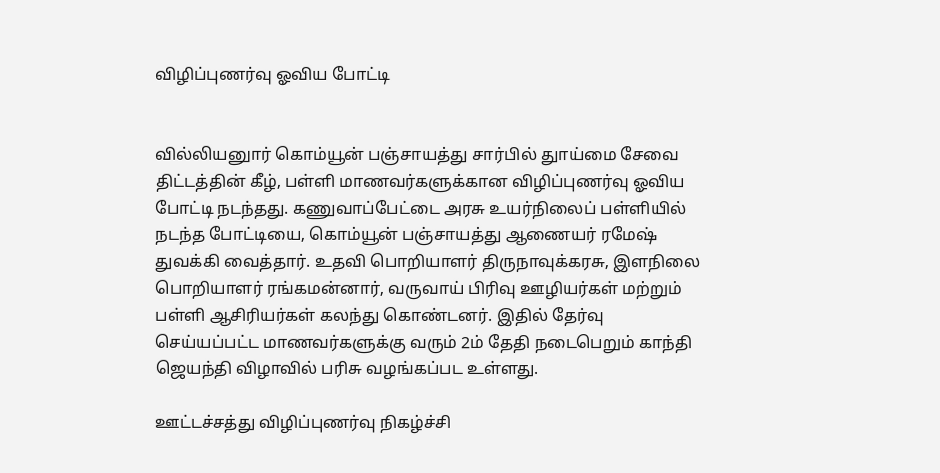விழிப்புணர்வு ஓவிய போட்டி


வில்லியனுார் கொம்யூன் பஞ்சாயத்து சார்பில் துாய்மை சேவை திட்டத்தின் கீழ், பள்ளி மாணவர்களுக்கான விழிப்புணர்வு ஓவிய போட்டி நடந்தது. கணுவாப்பேட்டை அரசு உயர்நிலைப் பள்ளியில் நடந்த போட்டியை, கொம்யூன் பஞ்சாயத்து ஆணையர் ரமேஷ் துவக்கி வைத்தார். உதவி பொறியாளர் திருநாவுக்கரசு, இளநிலை பொறியாளர் ரங்கமன்னார், வருவாய் பிரிவு ஊழியர்கள் மற்றும் பள்ளி ஆசிரியர்கள் கலந்து கொண்டனர். இதில் தேர்வு செய்யப்பட்ட மாணவர்களுக்கு வரும் 2ம் தேதி நடைபெறும் காந்தி ஜெயந்தி விழாவில் பரிசு வழங்கப்பட உள்ளது.

ஊட்டச்சத்து விழிப்புணர்வு நிகழ்ச்சி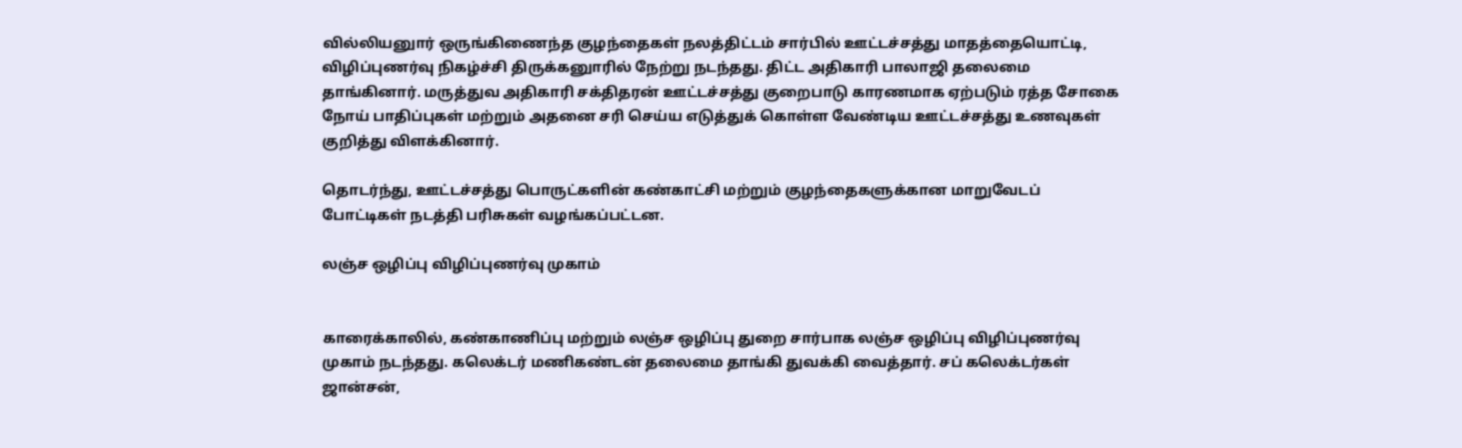வில்லியனுார் ஒருங்கிணைந்த குழந்தைகள் நலத்திட்டம் சார்பில் ஊட்டச்சத்து மாதத்தையொட்டி, விழிப்புணர்வு நிகழ்ச்சி திருக்கனுாரில் நேற்று நடந்தது. திட்ட அதிகாரி பாலாஜி தலைமை தாங்கினார். மருத்துவ அதிகாரி சக்திதரன் ஊட்டச்சத்து குறைபாடு காரணமாக ஏற்படும் ரத்த சோகை நோய் பாதிப்புகள் மற்றும் அதனை சரி செய்ய எடுத்துக் கொள்ள வேண்டிய ஊட்டச்சத்து உணவுகள் குறித்து விளக்கினார்.

தொடர்ந்து, ஊட்டச்சத்து பொருட்களின் கண்காட்சி மற்றும் குழந்தைகளுக்கான மாறுவேடப் போட்டிகள் நடத்தி பரிசுகள் வழங்கப்பட்டன.

லஞ்ச ஒழிப்பு விழிப்புணர்வு முகாம்


காரைக்காலில், கண்காணிப்பு மற்றும் லஞ்ச ஒழிப்பு துறை சார்பாக லஞ்ச ஒழிப்பு விழிப்புணர்வு முகாம் நடந்தது. கலெக்டர் மணிகண்டன் தலைமை தாங்கி துவக்கி வைத்தார். சப் கலெக்டர்கள் ஜான்சன்,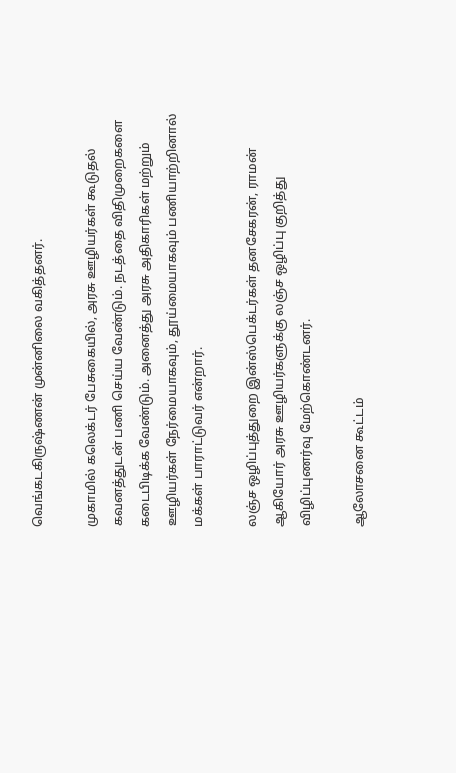வெங்கடகிருஷ்ணன் முன்னிலை வகித்தனர்.

முகாமில் கலெக்டர் பேசுகையில், அரசு ஊழியர்கள் கூடுதல் கவனத்துடன் பணி செய்ய வேண்டும். நடத்தை விதிமுறைகளை கடைபிடிக்க வேண்டும். அனைத்து அரசு அதிகாரிகள் மற்றும் ஊழியர்கள் நேர்மையாகவும், தூய்மையாகவும் பணியாற்றினால் மக்கள் பாராட்டுவர் என்றார்.

லஞ்ச ஒழிப்புத்துறை இன்ஸ்பெக்டர்கள் தனசேகரன், ராமன் ஆகியோர் அரசு ஊழியர்களுக்கு லஞ்ச ஒழிப்பு குறித்து விழிப்புணர்வு மேற்கொண்டனர்.

ஆலோசனை கூட்டம்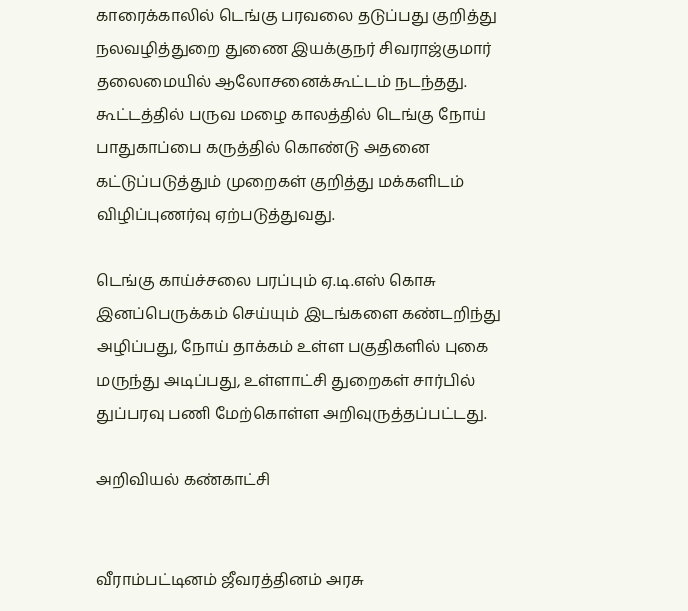காரைக்காலில் டெங்கு பரவலை தடுப்பது குறித்து நலவழித்துறை துணை இயக்குநர் சிவராஜ்குமார் தலைமையில் ஆலோசனைக்கூட்டம் நடந்தது. கூட்டத்தில் பருவ மழை காலத்தில் டெங்கு நோய் பாதுகாப்பை கருத்தில் கொண்டு அதனை கட்டுப்படுத்தும் முறைகள் குறித்து மக்களிடம் விழிப்புணர்வு ஏற்படுத்துவது.

டெங்கு காய்ச்சலை பரப்பும் ஏ.டி.எஸ் கொசு இனப்பெருக்கம் செய்யும் இடங்களை கண்டறிந்து அழிப்பது, நோய் தாக்கம் உள்ள பகுதிகளில் புகை மருந்து அடிப்பது, உள்ளாட்சி துறைகள் சார்பில் துப்பரவு பணி மேற்கொள்ள அறிவுருத்தப்பட்டது.

அறிவியல் கண்காட்சி


வீராம்பட்டினம் ஜீவரத்தினம் அரசு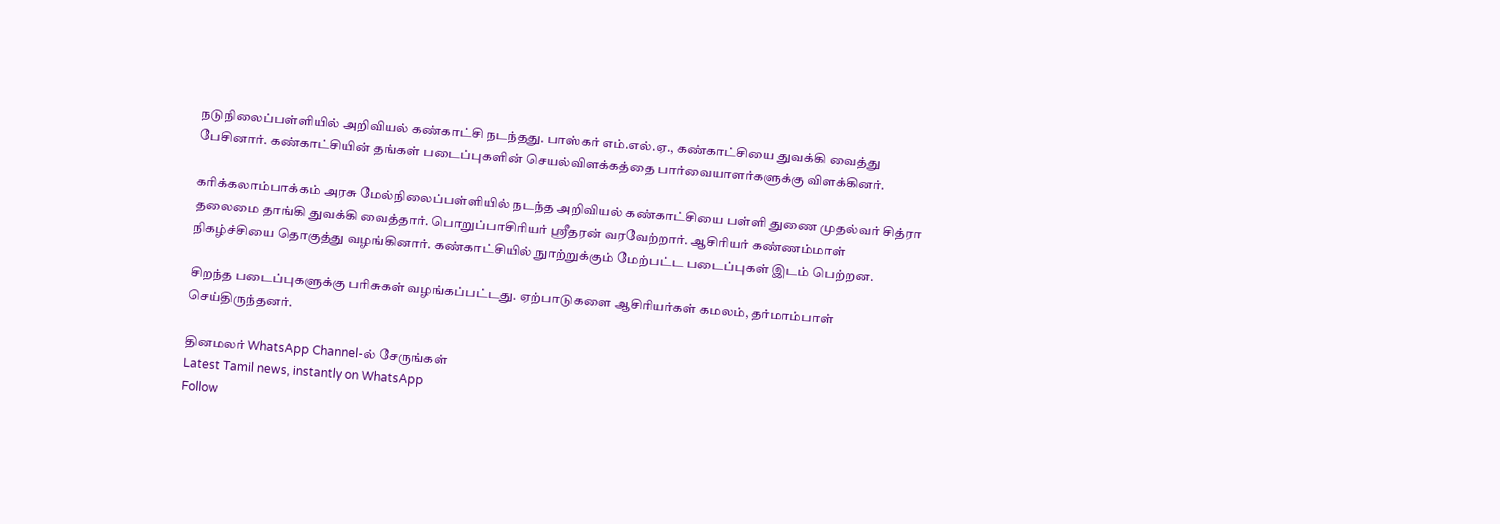நடுநிலைப்பள்ளியில் அறிவியல் கண்காட்சி நடந்தது. பாஸ்கர் எம்.எல்.ஏ., கண்காட்சியை துவக்கி வைத்து பேசினார். கண்காட்சியின் தங்கள் படைப்புகளின் செயல்விளக்கத்தை பார்வையாளர்களுக்கு விளக்கினர்.

கரிக்கலாம்பாக்கம் அரசு மேல்நிலைப்பள்ளியில் நடந்த அறிவியல் கண்காட்சியை பள்ளி துணை முதல்வர் சித்ரா தலைமை தாங்கி துவக்கி வைத்தார். பொறுப்பாசிரியர் ஸ்ரீதரன் வரவேற்றார். ஆசிரியர் கண்ணம்மாள் நிகழ்ச்சியை தொகுத்து வழங்கினார். கண்காட்சியில் நுாற்றுக்கும் மேற்பட்ட படைப்புகள் இடம் பெற்றன.

சிறந்த படைப்புகளுக்கு பரிசுகள் வழங்கப்பட்டது. ஏற்பாடுகளை ஆசிரியர்கள் கமலம், தர்மாம்பாள் செய்திருந்தனர்.

தினமலர் WhatsApp Channel-ல் சேருங்கள்
Latest Tamil news, instantly on WhatsApp
Follow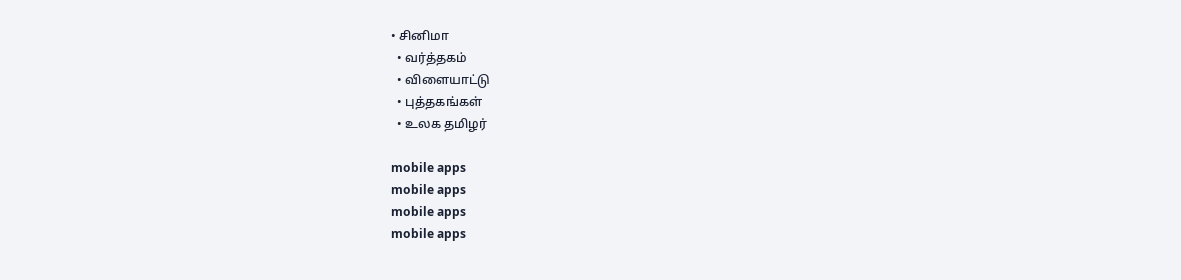• சினிமா
  • வர்த்தகம்
  • விளையாட்டு
  • புத்தகங்கள்
  • உலக தமிழர்

mobile apps
mobile apps
mobile apps
mobile apps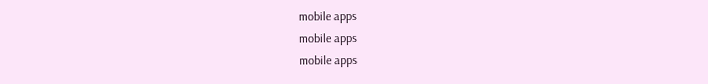mobile apps
mobile apps
mobile apps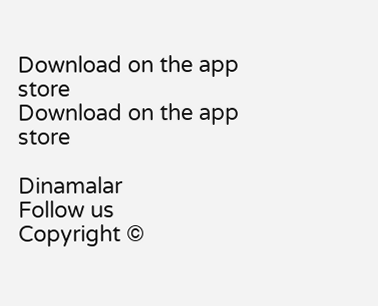Download on the app store
Download on the app store

Dinamalar
Follow us
Copyright ©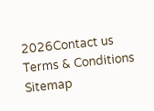2026Contact us
Terms & Conditions
Sitemap